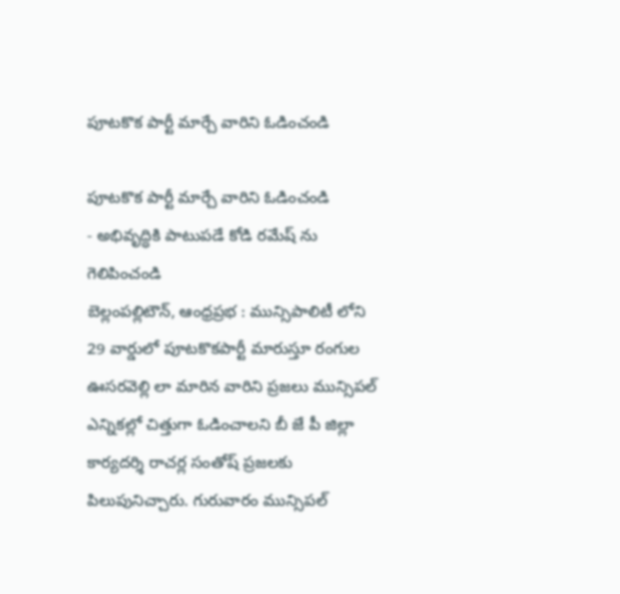పూటకొక పార్టీ మార్చే వారిని ఓడించండి

పూటకొక పార్టీ మార్చే వారిని ఓడించండి
- అభివృద్ధికి పాటుపడే కోడి రమేష్ ను గెలిపించండి
బెల్లంపల్లిటౌన్, ఆంధ్రప్రభ : మున్సిపాలిటీ లోని 29 వార్డులో పూటకొకపార్టీ మారుస్తూ రంగుల ఊసరవెల్లి లా మారిన వారిని ప్రజలు మున్సిపల్ ఎన్నికల్లో చిత్తుగా ఓడించాలని బీ జే పీ జిల్లా కార్యదర్శి రాచర్ల సంతోష్ ప్రజలకు పిలుపునిచ్చారు. గురువారం మున్సిపల్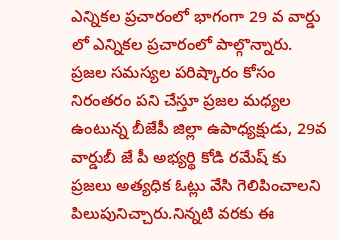ఎన్నికల ప్రచారంలో భాగంగా 29 వ వార్డు లో ఎన్నికల ప్రచారంలో పాల్గొన్నారు. ప్రజల సమస్యల పరిష్కారం కోసం నిరంతరం పని చేస్తూ ప్రజల మధ్యల ఉంటున్న బీజేపీ జిల్లా ఉపాధ్యక్షుడు, 29వ వార్డుబీ జే పీ అభ్యర్థి కోడి రమేష్ కు ప్రజలు అత్యధిక ఓట్లు వేసి గెలిపించాలని పిలుపునిచ్చారు.నిన్నటి వరకు ఈ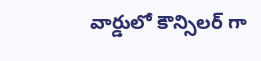వార్డులో కౌన్సిలర్ గా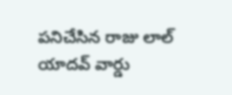పనిచేసిన రాజు లాల్ యాదవ్ వార్డు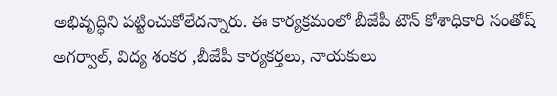అభివృద్ధిని పట్టించుకోలేదన్నారు. ఈ కార్యక్రమంలో బీజేపీ టౌన్ కోశాధికారి సంతోష్ అగర్వాల్, విద్య శంకర ,బీజేపీ కార్యకర్తలు, నాయకులు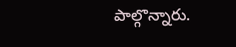పాల్గొన్నారు.